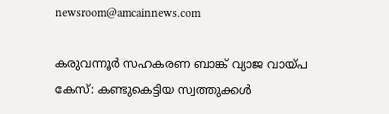newsroom@amcainnews.com

കരുവന്നൂർ സഹകരണ ബാങ്ക് വ്യാജ വായ്പ കേസ്: കണ്ടുകെട്ടിയ സ്വത്തുക്കൾ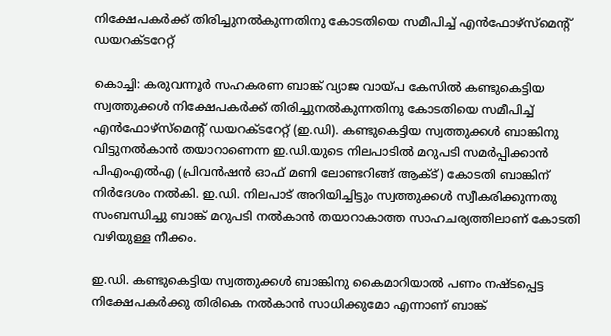നിക്ഷേപകർക്ക് തിരിച്ചുനൽകുന്നതിനു കോടതിയെ സമീപിച്ച് എൻഫോഴ്സ്മെന്റ് ഡയറക്ടറേറ്റ്

കൊച്ചി: കരുവന്നൂർ സഹകരണ ബാങ്ക് വ്യാജ വായ്പ കേസിൽ കണ്ടുകെട്ടിയ സ്വത്തുക്കൾ നിക്ഷേപകർക്ക് തിരിച്ചുനൽകുന്നതിനു കോടതിയെ സമീപിച്ച് എൻഫോഴ്സ്മെന്റ് ഡയറക്ടറേറ്റ് (ഇ.ഡി). കണ്ടുകെട്ടിയ സ്വത്തുക്കൾ ബാങ്കിനു വിട്ടുനൽകാൻ തയാറാണെന്ന ഇ.ഡി.യുടെ നിലപാടിൽ മറുപടി സമർപ്പിക്കാൻ പിഎംഎൽഎ (പ്രിവൻഷൻ ഓഫ് മണി ലോണ്ടറിങ്ങ് ആക്ട്) കോടതി ബാങ്കിന് നിർദേശം നൽകി. ഇ.ഡി. നിലപാട് അറിയിച്ചിട്ടും സ്വത്തുക്കൾ സ്വീകരിക്കുന്നതു സംബന്ധിച്ചു ബാങ്ക് മറുപടി നൽകാൻ തയാറാകാത്ത സാഹചര്യത്തിലാണ് കോടതി വഴിയുള്ള നീക്കം.

ഇ.ഡി. കണ്ടുകെട്ടിയ സ്വത്തുക്കൾ ബാങ്കിനു കൈമാറിയാൽ പണം നഷ്ടപ്പെട്ട നിക്ഷേപകർക്കു തിരികെ നൽകാൻ സാധിക്കുമോ എന്നാണ് ബാങ്ക്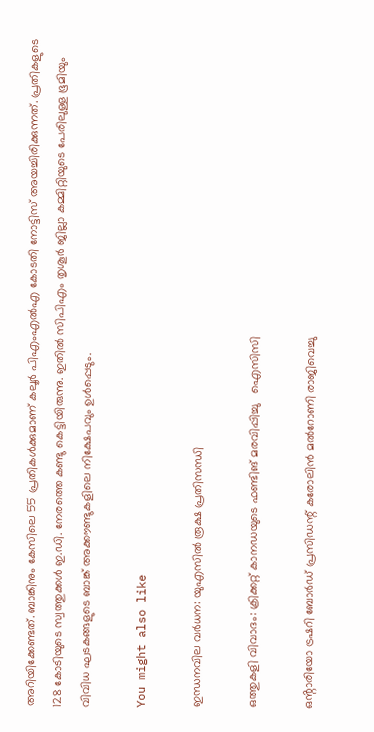അറിയിക്കേണ്ടത്. ബാങ്കിനും കേസിലെ 55 പ്രതികൾക്കുമാണ് കലൂർ പിഎംഎൽഎ കോടതി നോട്ടിസ് അയച്ചിരിക്കുന്നത്. പ്രതികളുടെ 128 കോടിയുടെ സ്വത്തുക്കൾ ഇ.ഡി. നേരത്തെ കണ്ടു കെട്ടിയിരുന്നു. ഇതിൽ സിപിഎം തൃശൂർ ജില്ലാ കമ്മിറ്റിയുടെ പേരിലുള്ള ഭൂമിയും വിവിധ ഘടകങ്ങളുടെ ബാങ്ക് അക്കൗണ്ടുകളിലെ നിക്ഷേപവും ഉൾപ്പെടും.

You might also like

ഇന്ധനവില വര്‍ധന: യുഎസില്‍ രൂക്ഷ പ്രതിസന്ധി

ഒത്തുകളി വിവാദം: ക്രിക്കറ്റ് കാനഡയുടെ ഫണ്ടിങ് മരവിപ്പിച്ചു   ഐസിസി

ഒൻ്റാരിയോ ട്രഷറി ബോർഡ് പ്രസിഡന്റ് കരോലിൻ മൽറോണി രാജിവെച്ചു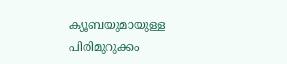ക്യൂബയുമായുള്ള പിരിമുറുക്കം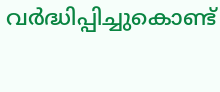വർദ്ധിപ്പിച്ചുകൊണ്ട്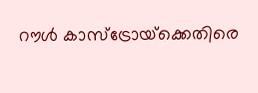റൗൾ കാസ്‌ട്രോയ്‌ക്കെതിരെ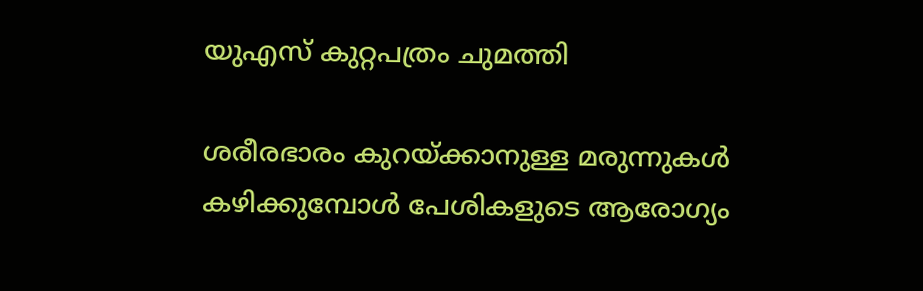യുഎസ് കുറ്റപത്രം ചുമത്തി

ശരീരഭാരം കുറയ്ക്കാനുള്ള മരുന്നുകൾ കഴിക്കുമ്പോൾ പേശികളുടെ ആരോഗ്യം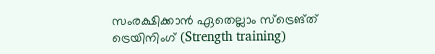സംരക്ഷിക്കാൻ ഏതെല്ലാം സ്ട്രെങ്ത് ട്രെയിനിംഗ് (Strength training)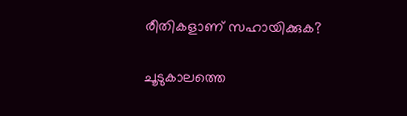രീതികളാണ് സഹായിക്കുക?

ചൂടുകാലത്തെ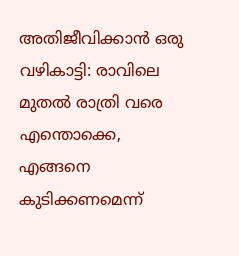അതിജീവിക്കാൻ ഒരു വഴികാട്ടി: രാവിലെ മുതൽ രാത്രി വരെ എന്തൊക്കെ, എങ്ങനെ കുടിക്കണമെന്ന്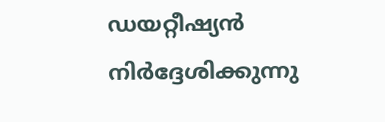ഡയറ്റീഷ്യൻ നിർദ്ദേശിക്കുന്നു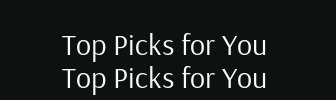Top Picks for You
Top Picks for You